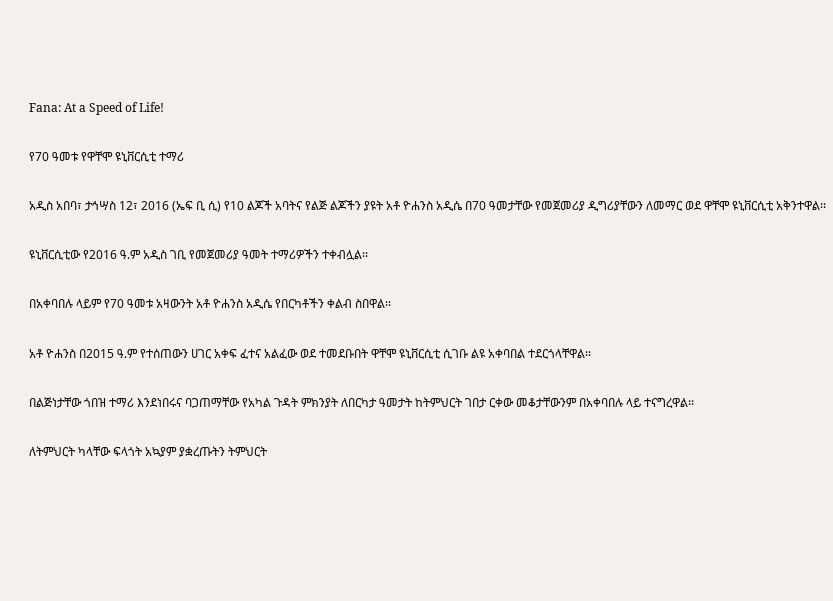Fana: At a Speed of Life!

የ70 ዓመቱ የዋቸሞ ዩኒቨርሲቲ ተማሪ

አዲስ አበባ፣ ታኅሣስ 12፣ 2016 (ኤፍ ቢ ሲ) የ10 ልጆች አባትና የልጅ ልጆችን ያዩት አቶ ዮሐንስ አዲሴ በ70 ዓመታቸው የመጀመሪያ ዲግሪያቸውን ለመማር ወደ ዋቸሞ ዩኒቨርሲቲ አቅንተዋል፡፡

ዩኒቨርሲቲው የ2016 ዓ.ም አዲስ ገቢ የመጀመሪያ ዓመት ተማሪዎችን ተቀብሏል፡፡

በአቀባበሉ ላይም የ70 ዓመቱ አዛውንት አቶ ዮሐንስ አዲሴ የበርካቶችን ቀልብ ስበዋል፡፡

አቶ ዮሐንስ በ2015 ዓ.ም የተሰጠውን ሀገር አቀፍ ፈተና አልፈው ወደ ተመደቡበት ዋቸሞ ዩኒቨርሲቲ ሲገቡ ልዩ አቀባበል ተደርጎላቸዋል፡፡

በልጅነታቸው ጎበዝ ተማሪ እንደነበሩና ባጋጠማቸው የአካል ጉዳት ምክንያት ለበርካታ ዓመታት ከትምህርት ገበታ ርቀው መቆታቸውንም በአቀባበሉ ላይ ተናግረዋል፡፡

ለትምህርት ካላቸው ፍላጎት አኳያም ያቋረጡትን ትምህርት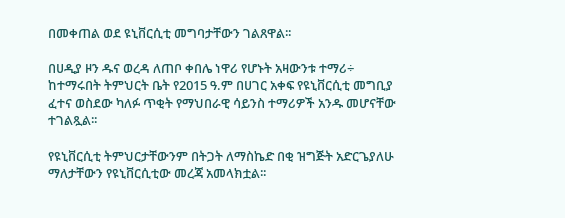በመቀጠል ወደ ዩኒቨርሲቲ መግባታቸውን ገልጸዋል፡፡

በሀዲያ ዞን ዱና ወረዳ ለጠቦ ቀበሌ ነዋሪ የሆኑት አዛውንቱ ተማሪ÷ ከተማሩበት ትምህርት ቤት የ2015 ዓ.ም በሀገር አቀፍ የዩኒቨርሲቲ መግቢያ ፈተና ወስደው ካለፉ ጥቂት የማህበራዊ ሳይንስ ተማሪዎች አንዱ መሆናቸው ተገልጿል፡፡

የዩኒቨርሲቲ ትምህርታቸውንም በትጋት ለማስኬድ በቂ ዝግጅት አድርጌያለሁ ማለታቸውን የዩኒቨርሲቲው መረጃ አመላክቷል፡፡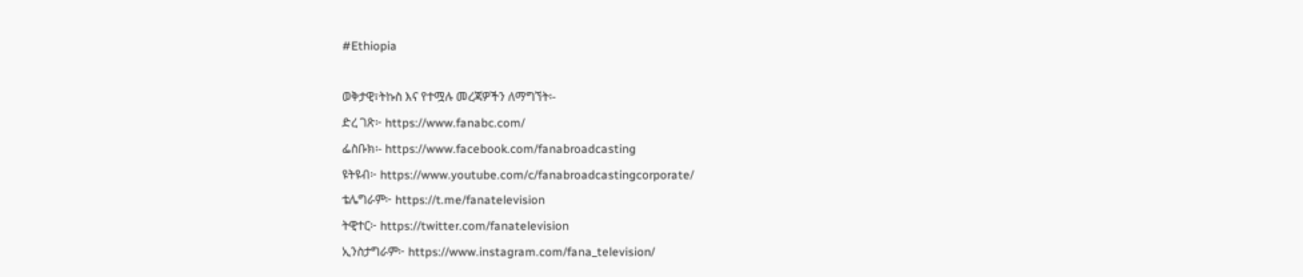#Ethiopia

ወቅታዊ፣ትኩስ እና የተሟሉ መረጃዎችን ለማግኘት፡-
ድረ ገጽ፦ https://www.fanabc.com/
ፌስቡክ፡- https://www.facebook.com/fanabroadcasting
ዩትዩብ፦ https://www.youtube.com/c/fanabroadcastingcorporate/
ቴሌግራም፦ https://t.me/fanatelevision
ትዊተር፦ https://twitter.com/fanatelevision
ኢንስታግራም፦ https://www.instagram.com/fana_television/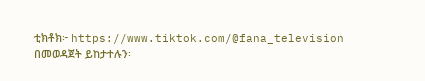ቲክቶክ፦ https://www.tiktok.com/@fana_television በመወዳጀት ይከታተሉን፡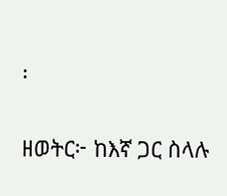፡

ዘወትር፦ ከእኛ ጋር ስላሉ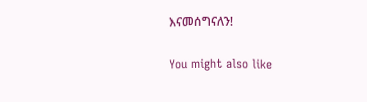እናመሰግናለን!

You might also like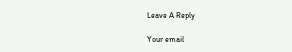Leave A Reply

Your email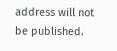address will not be published.